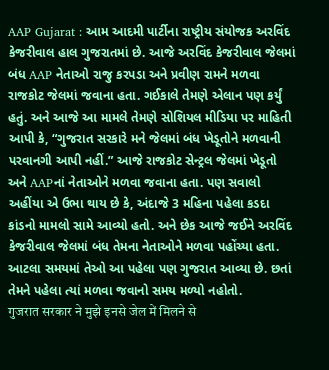AAP Gujarat : આમ આદમી પાર્ટીના રાષ્ટ્રીય સંયોજક અરવિંદ કેજરીવાલ હાલ ગુજરાતમાં છે. આજે અરવિંદ કેજરીવાલ જેલમાં બંધ AAP નેતાઓ રાજુ કરપડા અને પ્રવીણ રામને મળવા રાજકોટ જેલમાં જવાના હતા. ગઈકાલે તેમણે એલાન પણ કર્યું હતું. અને આજે આ મામલે તેમણે સોશિયલ મીડિયા પર માહિતી આપી કે, “ગુજરાત સરકારે મને જેલમાં બંધ ખેડૂતોને મળવાની પરવાનગી આપી નહીં.” આજે રાજકોટ સેન્ટ્રલ જેલમાં ખેડૂતો અને AAPનાં નેતાઓને મળવા જવાના હતા. પણ સવાલો અહીંયા એ ઉભા થાય છે કે, અંદાજે 3 મહિના પહેલા કડદા કાંડનો મામલો સામે આવ્યો હતો. અને છેક આજે જઈને અરવિંદ કેજરીવાલ જેલમાં બંધ તેમના નેતાઓને મળવા પહોંચ્યા હતા. આટલા સમયમાં તેઓ આ પહેલા પણ ગુજરાત આવ્યા છે. છતાં તેમને પહેલા ત્યાં મળવા જવાનો સમય મળ્યો નહોતો.
गुजरात सरकार ने मुझे इनसे जेल में मिलने से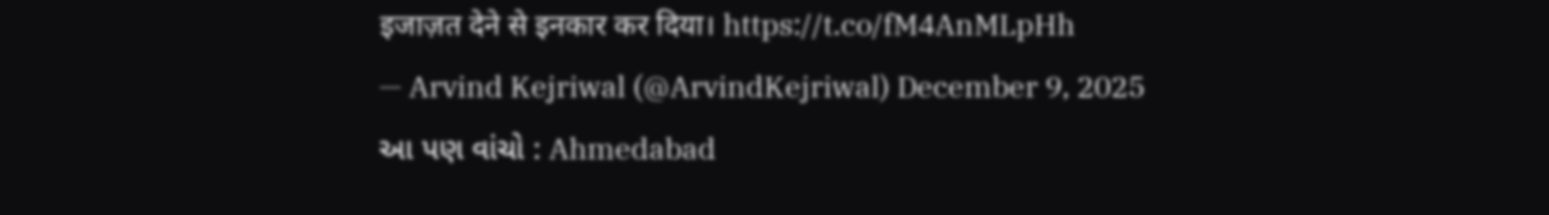इजाज़त देने से इनकार कर दिया। https://t.co/fM4AnMLpHh
— Arvind Kejriwal (@ArvindKejriwal) December 9, 2025
આ પણ વાંચો : Ahmedabad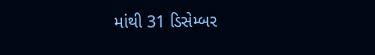માંથી 31 ડિસેમ્બર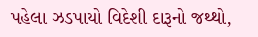પહેલા ઝડપાયો વિદેશી દારૂનો જથ્થો,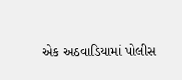એક અઠવાડિયામાં પોલીસ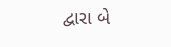દ્વારા બે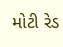મોટી રેડ